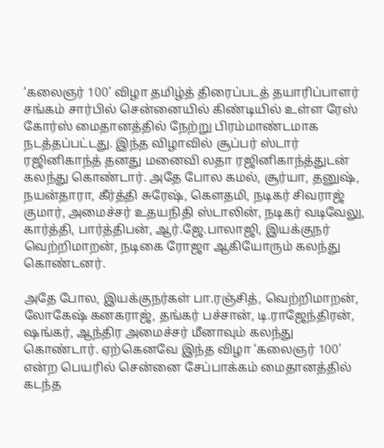‘கலைஞர் 100’ விழா தமிழ்த் திரைப்படத் தயாரிப்பாளர் சங்கம் சார்பில் சென்னையில் கிண்டியில் உள்ள ரேஸ் கோர்ஸ் மைதானத்தில் நேற்று பிரம்மாண்டமாக நடத்தப்பட்டது. இந்த விழாவில் சூப்பர் ஸ்டார் ரஜினிகாந்த் தனது மனைவி லதா ரஜினிகாந்த்துடன் கலந்து கொண்டார். அதே போல கமல், சூர்யா, தனுஷ், நயன்தாரா, கீர்த்தி சுரேஷ், கௌதமி, நடிகர் சிவராஜ் குமார், அமைச்சர் உதயநிதி ஸ்டாலின், நடிகர் வடிவேலு, கார்த்தி, பார்த்திபன், ஆர்.ஜே.பாலாஜி, இயக்குநர் வெற்றிமாறன், நடிகை ரோஜா ஆகியோரும் கலந்து கொண்டனர்.

அதே போல, இயக்குநர்கள் பா.ரஞ்சித், வெற்றிமாறன், லோகேஷ் கனகராஜ், தங்கர் பச்சான், டி.ராஜேந்திரன், ஷங்கர், ஆந்திர அமைச்சர் மீனாவும் கலந்து கொண்டார். ஏற்கெனவே இந்த விழா ‘கலைஞர் 100’ என்ற பெயரில் சென்னை சேப்பாக்கம் மைதானத்தில் கடந்த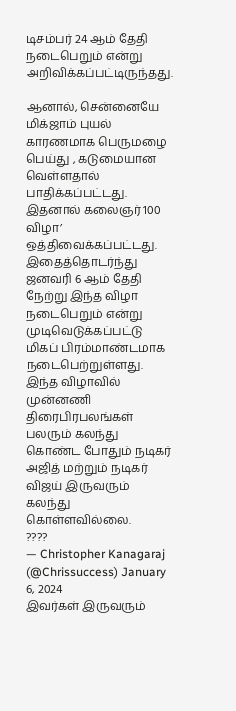டிசம்பர் 24 ஆம் தேதி நடைபெறும் என்று அறிவிக்கப்பட்டிருந்தது.

ஆனால், சென்னையே மிக்ஜாம் புயல் காரணமாக பெருமழை பெய்து , கடுமையான வெள்ளதால் பாதிக்கப்பட்டது. இதனால் கலைஞர் 100 விழா’ ஒத்திவைக்கப்பட்டது. இதைத்தொடர்ந்து ஜனவரி 6 ஆம் தேதி நேற்று இந்த விழா நடைபெறும் என்று முடிவெடுக்கப்பட்டு மிகப் பிரம்மாண்டமாக நடைபெற்றுள்ளது. இந்த விழாவில் முன்னணி திரைபிரபலங்கள் பலரும் கலந்து கொண்ட போதும் நடிகர் அஜித் மற்றும் நடிகர் விஜய் இருவரும் கலந்து கொள்ளவில்லை.
????
— Christopher Kanagaraj (@Chrissuccess) January 6, 2024
இவர்கள் இருவரும்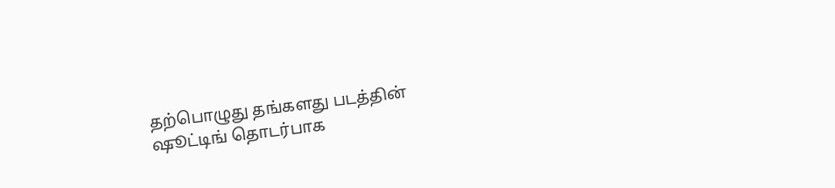தற்பொழுது தங்களது படத்தின் ஷூட்டிங் தொடர்பாக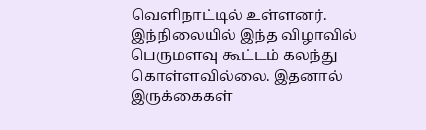வெளிநாட்டில் உள்ளனர். இந்நிலையில் இந்த விழாவில் பெருமளவு கூட்டம் கலந்து கொள்ளவில்லை. இதனால் இருக்கைகள்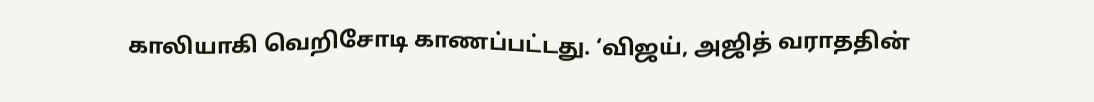காலியாகி வெறிசோடி காணப்பட்டது. ‘விஜய், அஜித் வராததின்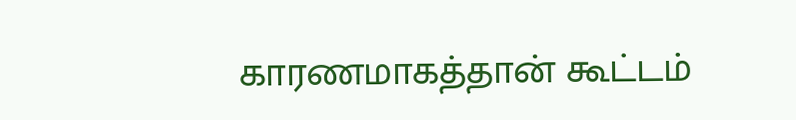காரணமாகத்தான் கூட்டம்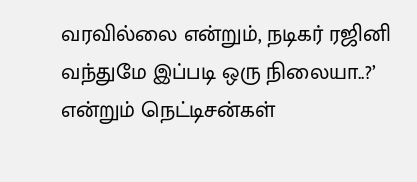வரவில்லை என்றும், நடிகர் ரஜினி வந்துமே இப்படி ஒரு நிலையா..?’ என்றும் நெட்டிசன்கள்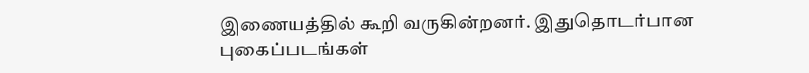இணையத்தில் கூறி வருகின்றனர். இதுதொடர்பான புகைப்படங்கள்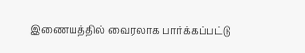இணையத்தில் வைரலாக பார்க்கப்பட்டு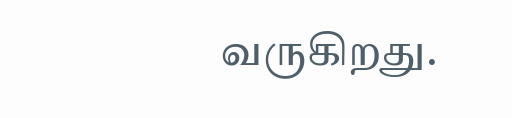வருகிறது.